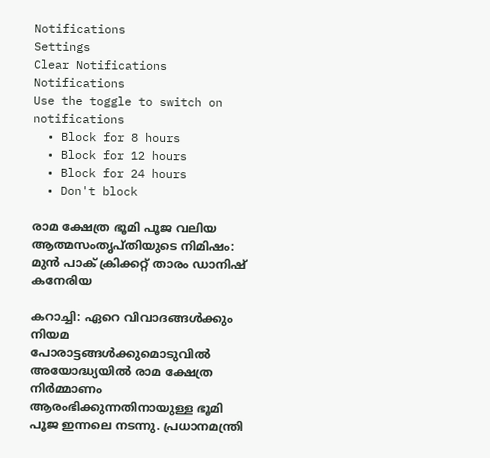Notifications
Settings
Clear Notifications
Notifications
Use the toggle to switch on notifications
  • Block for 8 hours
  • Block for 12 hours
  • Block for 24 hours
  • Don't block

രാമ ക്ഷേത്ര ഭൂമി പൂജ വലിയ ആത്മസംതൃപ്തിയുടെ നിമിഷം: മുന്‍ പാക് ക്രിക്കറ്റ് താരം ഡാനിഷ് കനേരിയ

കറാച്ചി: ഏറെ വിവാദങ്ങള്‍ക്കും നിയമ പോരാട്ടങ്ങള്‍ക്കുമൊടുവില്‍ അയോദ്ധ്യയില്‍ രാമ ക്ഷേത്ര നിര്‍മ്മാണം ആരംഭിക്കുന്നതിനായുള്ള ഭൂമി പൂജ ഇന്നലെ നടന്നു. പ്രധാനമന്ത്രി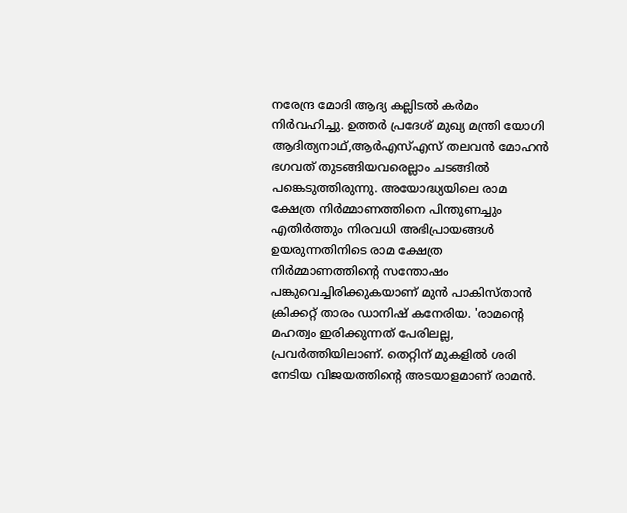നരേന്ദ്ര മോദി ആദ്യ കല്ലിടല്‍ കര്‍മം നിര്‍വഹിച്ചു. ഉത്തര്‍ പ്രദേശ് മുഖ്യ മന്ത്രി യോഗി ആദിത്യനാഥ്,ആര്‍എസ്എസ് തലവന്‍ മോഹന്‍ ഭഗവത് തുടങ്ങിയവരെല്ലാം ചടങ്ങില്‍ പങ്കെടുത്തിരുന്നു. അയോദ്ധ്യയിലെ രാമ ക്ഷേത്ര നിര്‍മ്മാണത്തിനെ പിന്തുണച്ചും എതിര്‍ത്തും നിരവധി അഭിപ്രായങ്ങള്‍ ഉയരുന്നതിനിടെ രാമ ക്ഷേത്ര നിര്‍മ്മാണത്തിന്റെ സന്തോഷം പങ്കുവെച്ചിരിക്കുകയാണ് മുന്‍ പാകിസ്താന്‍ ക്രിക്കറ്റ് താരം ഡാനിഷ് കനേരിയ. 'രാമന്റെ മഹത്വം ഇരിക്കുന്നത് പേരിലല്ല, പ്രവര്‍ത്തിയിലാണ്. തെറ്റിന് മുകളില്‍ ശരി നേടിയ വിജയത്തിന്റെ അടയാളമാണ് രാമന്‍.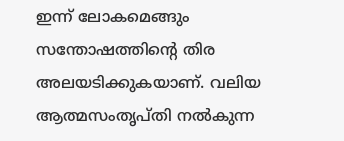ഇന്ന് ലോകമെങ്ങും സന്തോഷത്തിന്റെ തിര അലയടിക്കുകയാണ്. വലിയ ആത്മസംതൃപ്തി നല്‍കുന്ന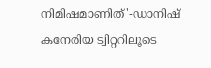നിമിഷമാണിത്'-ഡാനിഷ് കനേരിയ ട്വിറ്ററിലൂടെ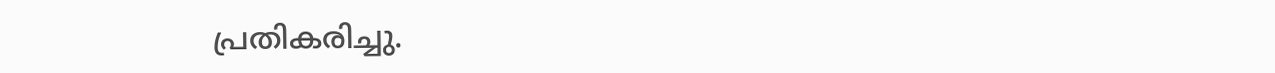പ്രതികരിച്ചു.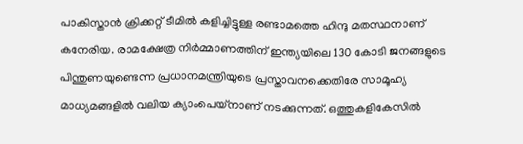പാകിസ്താന്‍ ക്രിക്കറ്റ് ടീമില്‍ കളിച്ചിട്ടുള്ള രണ്ടാമത്തെ ഹിന്ദു മതസ്ഥനാണ് കനേരിയ. രാമക്ഷേത്ര നിര്‍മ്മാണത്തിന് ഇന്ത്യയിലെ 130 കോടി ജനങ്ങളുടെ പിന്തുണയുണ്ടെന്ന പ്രധാനമന്ത്രിയുടെ പ്രസ്താവനക്കെതിരേ സാമൂഹ്യ മാധ്യമങ്ങളില്‍ വലിയ ക്യാംപെയ്‌നാണ് നടക്കുന്നത്. ഒത്തുകളികേസില്‍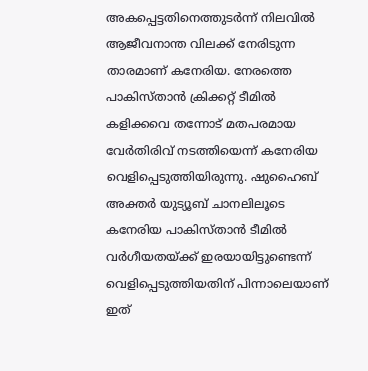അകപ്പെട്ടതിനെത്തുടര്‍ന്ന് നിലവില്‍ ആജീവനാന്ത വിലക്ക് നേരിടുന്ന താരമാണ് കനേരിയ. നേരത്തെ പാകിസ്താന്‍ ക്രിക്കറ്റ് ടീമില്‍ കളിക്കവെ തന്നോട് മതപരമായ വേര്‍തിരിവ് നടത്തിയെന്ന് കനേരിയ വെളിപ്പെടുത്തിയിരുന്നു. ഷുഹൈബ് അക്തര്‍ യുട്യൂബ് ചാനലിലൂടെ കനേരിയ പാകിസ്താന്‍ ടീമില്‍ വര്‍ഗീയതയ്ക്ക് ഇരയായിട്ടുണ്ടെന്ന് വെളിപ്പെടുത്തിയതിന് പിന്നാലെയാണ് ഇത്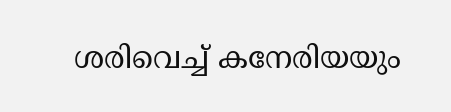ശരിവെച്ച് കനേരിയയും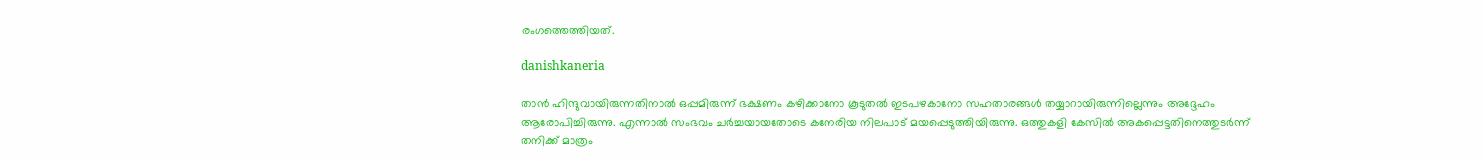രംഗത്തെത്തിയത്.

danishkaneria

താന്‍ ഹിന്ദുവായിരുന്നതിനാല്‍ ഒപ്പമിരുന്ന് ഭക്ഷണം കഴിക്കാനോ കൂടുതല്‍ ഇടപഴകാനോ സഹതാരങ്ങള്‍ തയ്യാറായിരുന്നില്ലെന്നും അദ്ദേഹം ആരോപിച്ചിരുന്നു. എന്നാല്‍ സംഭവം ചര്‍ച്ചയായതോടെ കനേരിയ നിലപാട് മയപ്പെടുത്തിയിരുന്നു. ഒത്തുകളി കേസില്‍ അകപ്പെട്ടതിനെത്തുടര്‍ന്ന് തനിക്ക് മാത്രം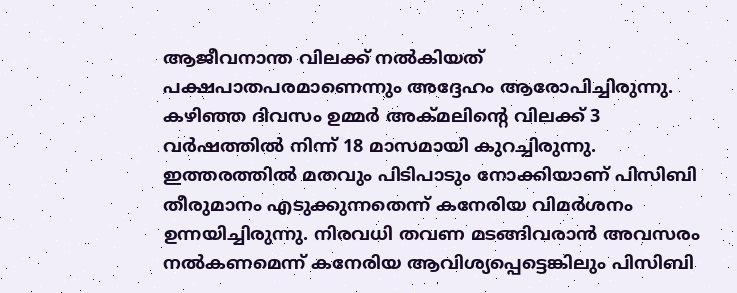ആജീവനാന്ത വിലക്ക് നല്‍കിയത് പക്ഷപാതപരമാണെന്നും അദ്ദേഹം ആരോപിച്ചിരുന്നു. കഴിഞ്ഞ ദിവസം ഉമ്മര്‍ അക്മലിന്റെ വിലക്ക് 3 വര്‍ഷത്തില്‍ നിന്ന് 18 മാസമായി കുറച്ചിരുന്നു. ഇത്തരത്തില്‍ മതവും പിടിപാടും നോക്കിയാണ് പിസിബി തീരുമാനം എടുക്കുന്നതെന്ന് കനേരിയ വിമര്‍ശനം ഉന്നയിച്ചിരുന്നു. നിരവധി തവണ മടങ്ങിവരാന്‍ അവസരം നല്‍കണമെന്ന് കനേരിയ ആവിശ്യപ്പെട്ടെങ്കിലും പിസിബി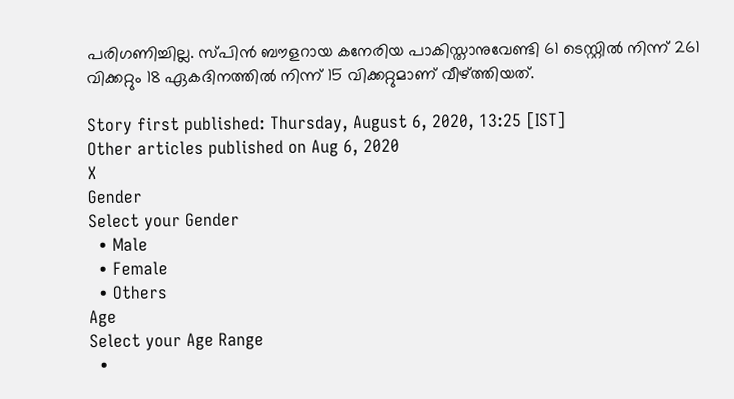പരിഗണിച്ചില്ല. സ്പിന്‍ ബൗളറായ കനേരിയ പാകിസ്താനുവേണ്ടി 61 ടെസ്റ്റില്‍ നിന്ന് 261 വിക്കറ്റും 18 ഏകദിനത്തില്‍ നിന്ന് 15 വിക്കറ്റുമാണ് വീഴ്ത്തിയത്.

Story first published: Thursday, August 6, 2020, 13:25 [IST]
Other articles published on Aug 6, 2020
X
Gender
Select your Gender
  • Male
  • Female
  • Others
Age
Select your Age Range
  •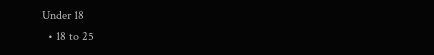Under 18
  • 18 to 25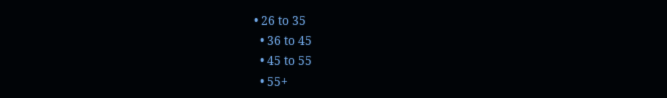• 26 to 35
  • 36 to 45
  • 45 to 55
  • 55+